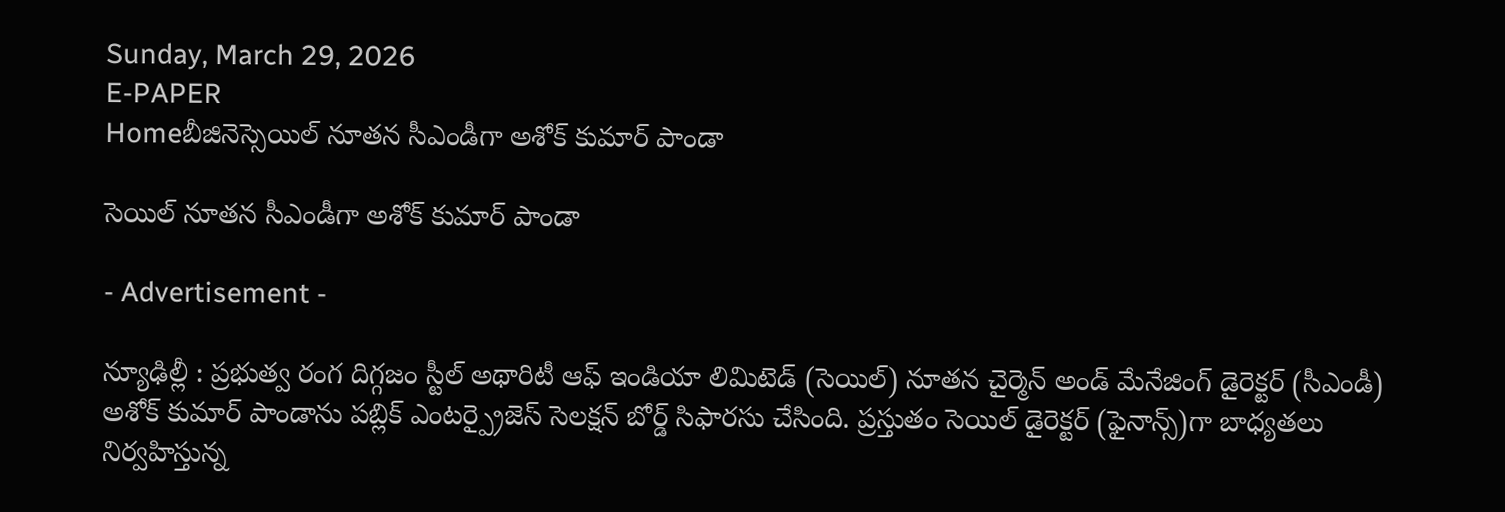Sunday, March 29, 2026
E-PAPER
Homeబీజినెస్సెయిల్‌ నూతన సీఎండీగా అశోక్‌ కుమార్‌ పాండా

సెయిల్‌ నూతన సీఎండీగా అశోక్‌ కుమార్‌ పాండా

- Advertisement -

న్యూఢిల్లీ : ప్రభుత్వ రంగ దిగ్గజం స్టీల్‌ అథారిటీ ఆఫ్‌ ఇండియా లిమిటెడ్‌ (సెయిల్‌) నూతన చైర్మెన్‌ అండ్‌ మేనేజింగ్‌ డైరెక్టర్‌ (సీఎండీ) అశోక్‌ కుమార్‌ పాండాను పబ్లిక్‌ ఎంటర్ప్రైజెస్‌ సెలక్షన్‌ బోర్డ్‌ సిఫారసు చేసింది. ప్రస్తుతం సెయిల్‌ డైరెక్టర్‌ (ఫైనాన్స్‌)గా బాధ్యతలు నిర్వహిస్తున్న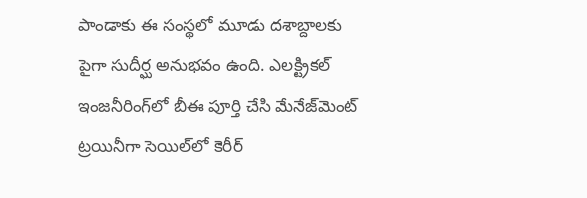పాండాకు ఈ సంస్థలో మూడు దశాబ్దాలకు పైగా సుదీర్ఘ అనుభవం ఉంది. ఎలక్ట్రికల్‌ ఇంజనీరింగ్‌లో బీఈ పూర్తి చేసి మేనేజ్‌మెంట్‌ ట్రయినీగా సెయిల్‌లో కెరీర్‌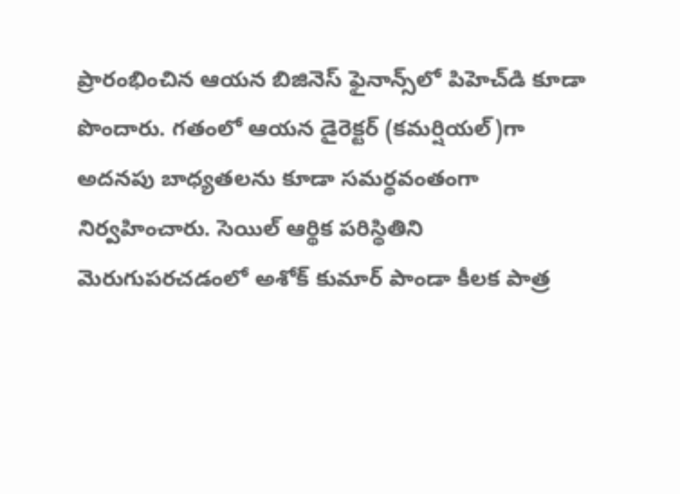ప్రారంభించిన ఆయన బిజినెస్‌ ఫైనాన్స్‌లో పిహెచ్‌డి కూడా పొందారు. గతంలో ఆయన డైరెక్టర్‌ (కమర్షియల్‌)గా అదనపు బాధ్యతలను కూడా సమర్థవంతంగా నిర్వహించారు. సెయిల్‌ ఆర్థిక పరిస్థితిని మెరుగుపరచడంలో అశోక్‌ కుమార్‌ పాండా కీలక పాత్ర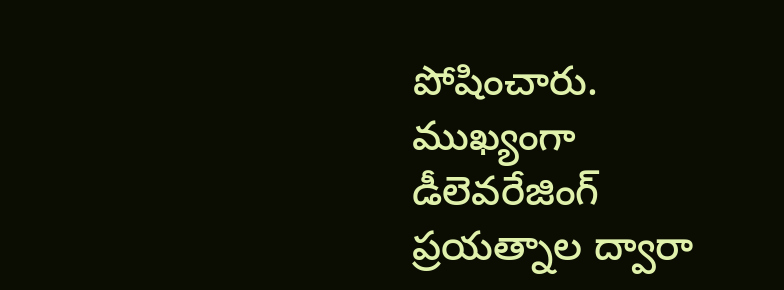పోషించారు. ముఖ్యంగా డీలెవరేజింగ్‌ ప్రయత్నాల ద్వారా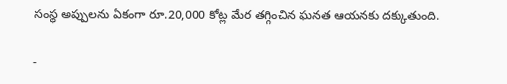సంస్థ అప్పులను ఏకంగా రూ.20,000 కోట్ల మేర తగ్గించిన ఘనత ఆయనకు దక్కుతుంది.

-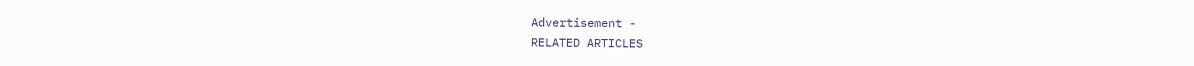Advertisement -
RELATED ARTICLES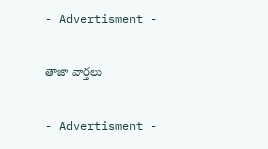- Advertisment -

తాజా వార్తలు

- Advertisment -